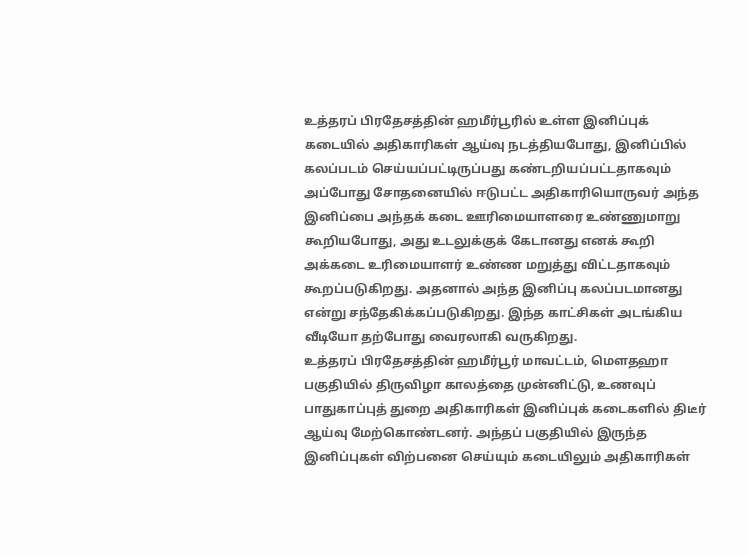உத்தரப் பிரதேசத்தின் ஹமீர்பூரில் உள்ள இனிப்புக் கடையில் அதிகாரிகள் ஆய்வு நடத்தியபோது, இனிப்பில் கலப்படம் செய்யப்பட்டிருப்பது கண்டறியப்பட்டதாகவும் அப்போது சோதனையில் ஈடுபட்ட அதிகாரியொருவர் அந்த இனிப்பை அந்தக் கடை ஊரிமையாளரை உண்ணுமாறு கூறியபோது, அது உடலுக்குக் கேடானது எனக் கூறி அக்கடை உரிமையாளர் உண்ண மறுத்து விட்டதாகவும் கூறப்படுகிறது. அதனால் அந்த இனிப்பு கலப்படமானது என்று சந்தேகிக்கப்படுகிறது. இந்த காட்சிகள் அடங்கிய வீடியோ தற்போது வைரலாகி வருகிறது.
உத்தரப் பிரதேசத்தின் ஹமீர்பூர் மாவட்டம், மௌதஹா பகுதியில் திருவிழா காலத்தை முன்னிட்டு, உணவுப் பாதுகாப்புத் துறை அதிகாரிகள் இனிப்புக் கடைகளில் திடீர் ஆய்வு மேற்கொண்டனர். அந்தப் பகுதியில் இருந்த இனிப்புகள் விற்பனை செய்யும் கடையிலும் அதிகாரிகள்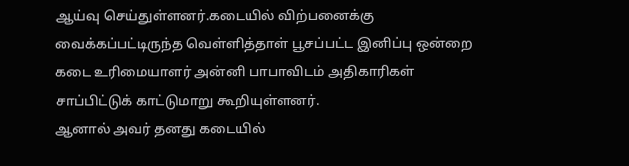ஆய்வு செய்துள்ளனர்.கடையில் விற்பனைக்கு வைக்கப்பட்டிருந்த வெள்ளித்தாள் பூசப்பட்ட இனிப்பு ஒன்றை கடை உரிமையாளர் அன்னி பாபாவிடம் அதிகாரிகள் சாப்பிட்டுக் காட்டுமாறு கூறியுள்ளனர்.
ஆனால் அவர் தனது கடையில்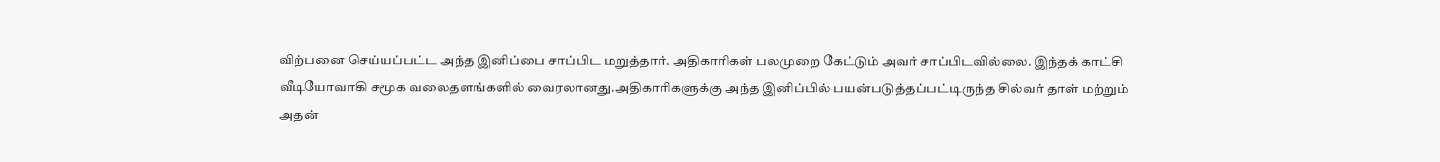விற்பனை செய்யப்பட்ட அந்த இனிப்பை சாப்பிட மறுத்தார். அதிகாரிகள் பலமுறை கேட்டும் அவர் சாப்பிடவில்லை. இந்தக் காட்சி வீடியோவாகி சமூக வலைதளங்களில் வைரலானது.அதிகாரிகளுக்கு அந்த இனிப்பில் பயன்படுத்தப்பட்டிருந்த சில்வர் தாள் மற்றும் அதன்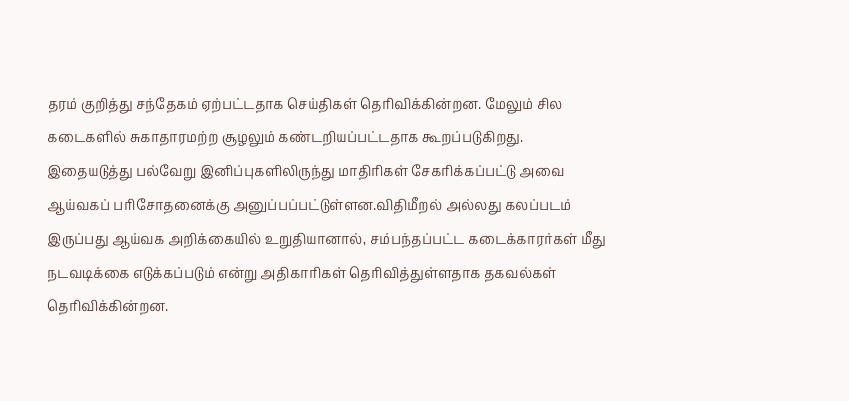தரம் குறித்து சந்தேகம் ஏற்பட்டதாக செய்திகள் தெரிவிக்கின்றன. மேலும் சில கடைகளில் சுகாதாரமற்ற சூழலும் கண்டறியப்பட்டதாக கூறப்படுகிறது.
இதையடுத்து பல்வேறு இனிப்புகளிலிருந்து மாதிரிகள் சேகரிக்கப்பட்டு அவை ஆய்வகப் பரிசோதனைக்கு அனுப்பப்பட்டுள்ளன.விதிமீறல் அல்லது கலப்படம் இருப்பது ஆய்வக அறிக்கையில் உறுதியானால், சம்பந்தப்பட்ட கடைக்காரர்கள் மீது நடவடிக்கை எடுக்கப்படும் என்று அதிகாரிகள் தெரிவித்துள்ளதாக தகவல்கள் தெரிவிக்கின்றன.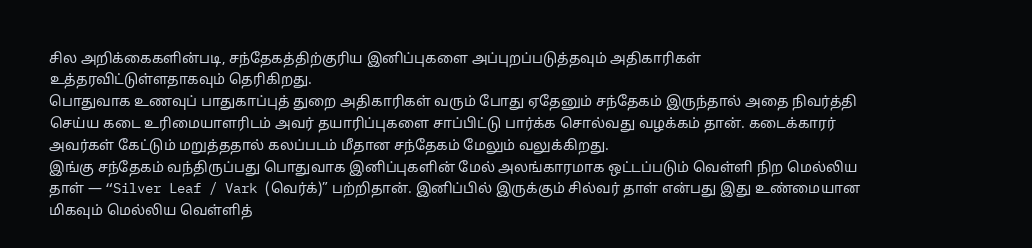சில அறிக்கைகளின்படி, சந்தேகத்திற்குரிய இனிப்புகளை அப்புறப்படுத்தவும் அதிகாரிகள் உத்தரவிட்டுள்ளதாகவும் தெரிகிறது.
பொதுவாக உணவுப் பாதுகாப்புத் துறை அதிகாரிகள் வரும் போது ஏதேனும் சந்தேகம் இருந்தால் அதை நிவர்த்தி செய்ய கடை உரிமையாளரிடம் அவர் தயாரிப்புகளை சாப்பிட்டு பார்க்க சொல்வது வழக்கம் தான். கடைக்காரர் அவர்கள் கேட்டும் மறுத்ததால் கலப்படம் மீதான சந்தேகம் மேலும் வலுக்கிறது.
இங்கு சந்தேகம் வந்திருப்பது பொதுவாக இனிப்புகளின் மேல் அலங்காரமாக ஒட்டப்படும் வெள்ளி நிற மெல்லிய தாள் — “Silver Leaf / Vark (வெர்க்)” பற்றிதான். இனிப்பில் இருக்கும் சில்வர் தாள் என்பது இது உண்மையான மிகவும் மெல்லிய வெள்ளித்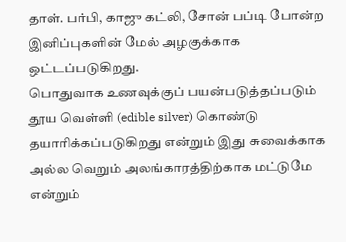தாள். பர்பி, காஜு கட்லி, சோன் பப்டி போன்ற இனிப்புகளின் மேல் அழகுக்காக ஒட்டப்படுகிறது.
பொதுவாக உணவுக்குப் பயன்படுத்தப்படும் தூய வெள்ளி (edible silver) கொண்டு தயாரிக்கப்படுகிறது என்றும் இது சுவைக்காக அல்ல வெறும் அலங்காரத்திற்காக மட்டுமே என்றும்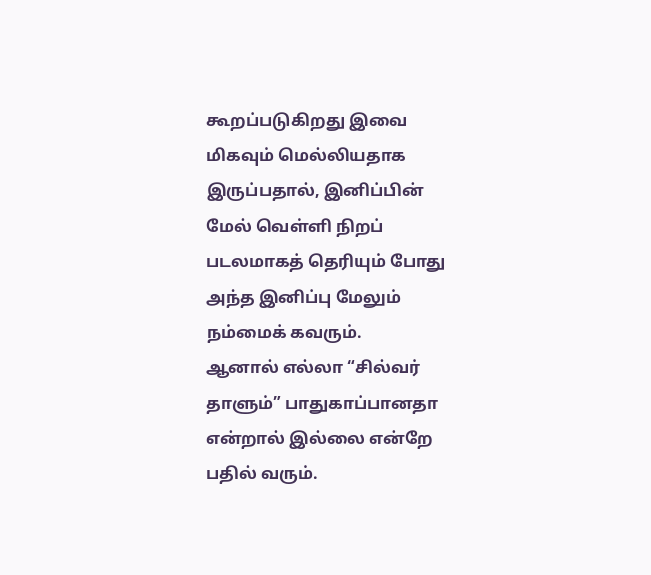கூறப்படுகிறது இவை மிகவும் மெல்லியதாக இருப்பதால், இனிப்பின் மேல் வெள்ளி நிறப் படலமாகத் தெரியும் போது அந்த இனிப்பு மேலும் நம்மைக் கவரும்.
ஆனால் எல்லா “சில்வர் தாளும்” பாதுகாப்பானதா என்றால் இல்லை என்றே பதில் வரும்.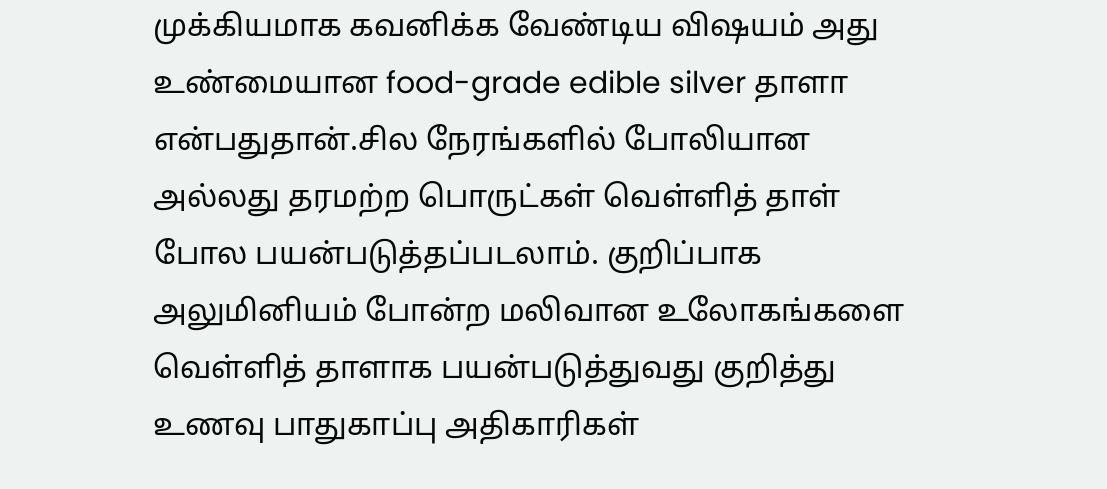முக்கியமாக கவனிக்க வேண்டிய விஷயம் அது உண்மையான food-grade edible silver தாளா என்பதுதான்.சில நேரங்களில் போலியான அல்லது தரமற்ற பொருட்கள் வெள்ளித் தாள் போல பயன்படுத்தப்படலாம். குறிப்பாக அலுமினியம் போன்ற மலிவான உலோகங்களை வெள்ளித் தாளாக பயன்படுத்துவது குறித்து உணவு பாதுகாப்பு அதிகாரிகள்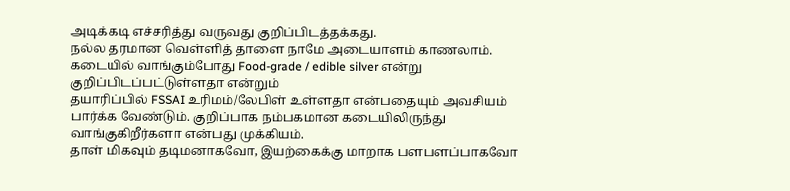அடிக்கடி எச்சரித்து வருவது குறிப்பிடத்தக்கது.
நல்ல தரமான வெள்ளித் தாளை நாமே அடையாளம் காணலாம். கடையில் வாங்கும்போது Food-grade / edible silver என்று குறிப்பிடப்பட்டுள்ளதா என்றும்
தயாரிப்பில் FSSAI உரிமம்/லேபிள் உள்ளதா என்பதையும் அவசியம் பார்க்க வேண்டும். குறிப்பாக நம்பகமான கடையிலிருந்து வாங்குகிறீர்களா என்பது முக்கியம்.
தாள் மிகவும் தடிமனாகவோ, இயற்கைக்கு மாறாக பளபளப்பாகவோ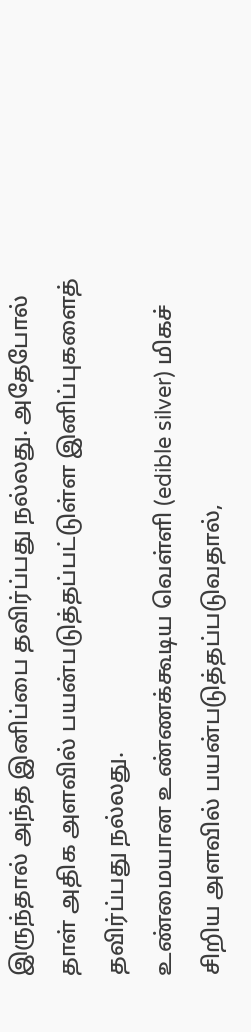இருந்தால் அந்த இனிப்பை தவிர்ப்பது நல்லது. அதேபோல் தாள் அதிக அளவில் பயன்படுத்தப்பட்டுள்ள இனிப்புகளைத் தவிர்ப்பது நல்லது.
உண்மையான உண்ணக்கூடிய வெள்ளி (edible silver) மிகச் சிறிய அளவில் பயன்படுத்தப்படுவதால்,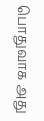பொதுவாக அது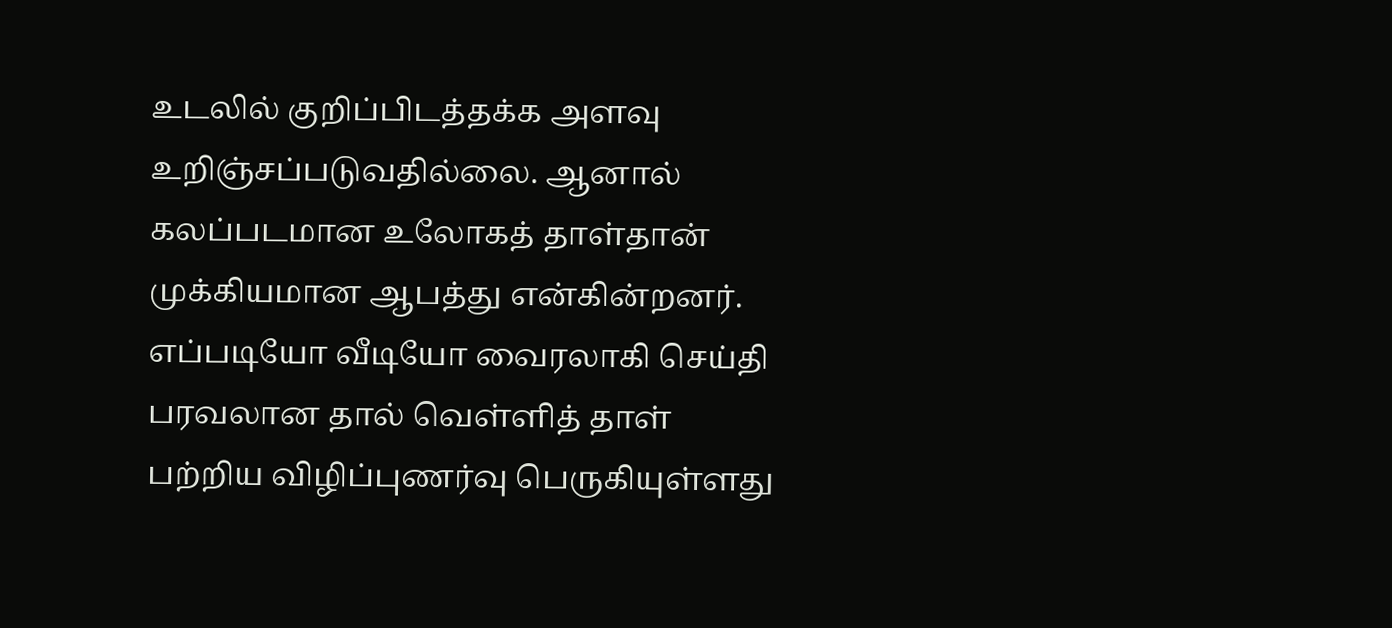உடலில் குறிப்பிடத்தக்க அளவு உறிஞ்சப்படுவதில்லை. ஆனால் கலப்படமான உலோகத் தாள்தான் முக்கியமான ஆபத்து என்கின்றனர்.
எப்படியோ வீடியோ வைரலாகி செய்தி பரவலான தால் வெள்ளித் தாள் பற்றிய விழிப்புணர்வு பெருகியுள்ளது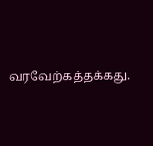வரவேற்கத்தக்கது.